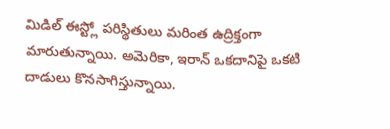మిడిల్ ఈస్ట్లో పరిస్థితులు మరింత ఉద్రిక్తంగా మారుతున్నాయి. అమెరికా, ఇరాన్ ఒకదానిపై ఒకటి దాడులు కొనసాగిస్తున్నాయి.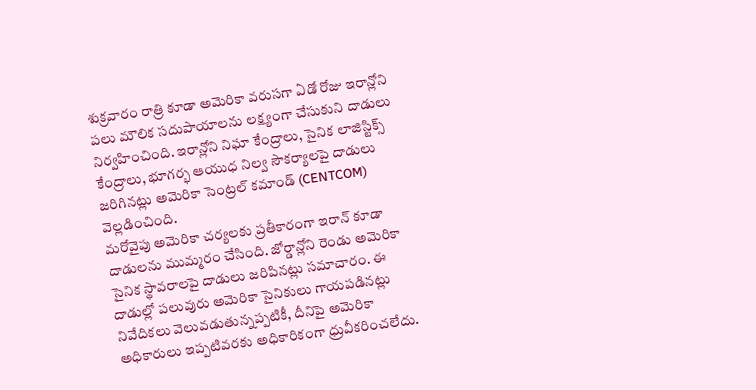శుక్రవారం రాత్రి కూడా అమెరికా వరుసగా ఏడో రోజు ఇరాన్లోని పలు మౌలిక సదుపాయాలను లక్ష్యంగా చేసుకుని దాడులు నిర్వహించింది. ఇరాన్లోని నిఘా కేంద్రాలు, సైనిక లాజిస్టిక్స్ కేంద్రాలు, భూగర్భ ఆయుధ నిల్వ సౌకర్యాలపై దాడులు జరిగినట్లు అమెరికా సెంట్రల్ కమాండ్ (CENTCOM) వెల్లడించింది.
మరోవైపు అమెరికా చర్యలకు ప్రతీకారంగా ఇరాన్ కూడా దాడులను ముమ్మరం చేసింది. జోర్డాన్లోని రెండు అమెరికా సైనిక స్థావరాలపై దాడులు జరిపినట్లు సమాచారం. ఈ దాడుల్లో పలువురు అమెరికా సైనికులు గాయపడినట్లు నివేదికలు వెలువడుతున్నప్పటికీ, దీనిపై అమెరికా అధికారులు ఇప్పటివరకు అధికారికంగా ధ్రువీకరించలేదు.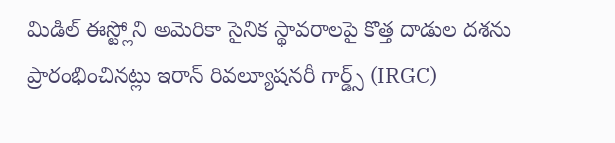మిడిల్ ఈస్ట్లోని అమెరికా సైనిక స్థావరాలపై కొత్త దాడుల దశను ప్రారంభించినట్లు ఇరాన్ రివల్యూషనరీ గార్డ్స్ (IRGC)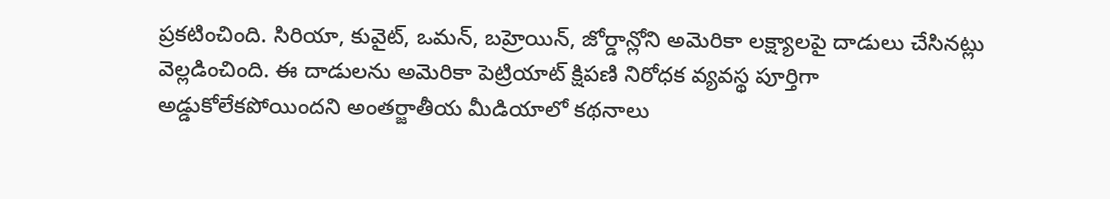ప్రకటించింది. సిరియా, కువైట్, ఒమన్, బహ్రెయిన్, జోర్డాన్లోని అమెరికా లక్ష్యాలపై దాడులు చేసినట్లు వెల్లడించింది. ఈ దాడులను అమెరికా పెట్రియాట్ క్షిపణి నిరోధక వ్యవస్థ పూర్తిగా అడ్డుకోలేకపోయిందని అంతర్జాతీయ మీడియాలో కథనాలు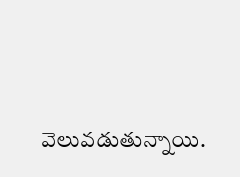వెలువడుతున్నాయి.